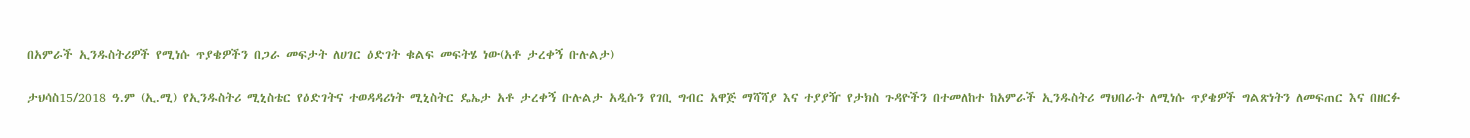በአምራች ኢንዱስትሪዎች የሚነሱ ጥያቄዎችን በጋራ መፍታት ለሀገር ዕድገት ቁልፍ መፍትሄ ነው(አቶ ታረቀኝ ቡሉልታ)

ታህሳስ15/2018 ዓ.ም (ኢ.ሚ) የኢንዱስትሪ ሚኒስቴር የዕድገትና ተወዳዳሪነት ሚኒስትር ዴኤታ አቶ ታረቀኝ ቡሉልታ አዲሱን የገቢ ግብር አዋጅ ማሻሻያ እና ተያያዥ የታክስ ጉዳዮችን በተመለከተ ከአምራች ኢንዱስትሪ ማህበራት ለሚነሱ ጥያቄዎች ግልጽነትን ለመፍጠር እና በዘርፉ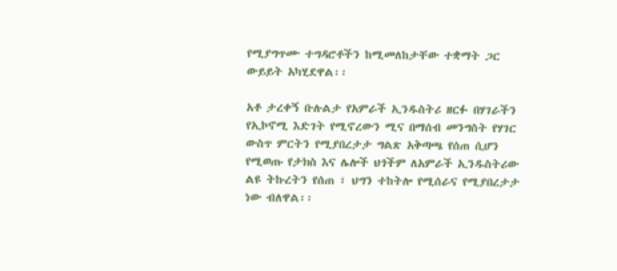የሚያግጥሙ ተግዳሮቶችን ከሚመለከታቸው ተቋማት ጋር ውይይት አካሂደዋል፡፡

አቶ ታረቀኝ ቡሉልታ የአምራች ኢንዱስትሪ ዘርፉ በሃገራችን የኢኮኖሚ እድገት የሚኖረውን ሚና በማሰብ መንግስት የሃገር ውስጥ ምርትን የሚያበረታታ ግልጽ አቅጣጫ የሰጠ ሲሆን የሚወጡ የታክስ እና ሌሎች ህጎችም ለአምራች ኢንዱስትሪው ልዩ ትኩረትን የሰጠ ፣ ህግን ተከትሎ የሚሰራና የሚያበረታታ ነው ብለዋል፡፡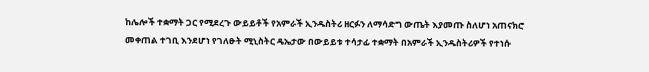ከሌሎች ተቋማት ጋር የሚደረጉ ውይይቶች የአምራች ኢንዱስትሪ ዘርፉን ለማሳድግ ውጤት እያመጡ ስለሆነ አጠናክሮ መቀጠል ተገቢ እንደሆነ የገለፁት ሚኒስትር ዴኤታው በውይይቱ ተሳታፊ ተቋማት በአምራች ኢንዱስትሪዎች የተነሱ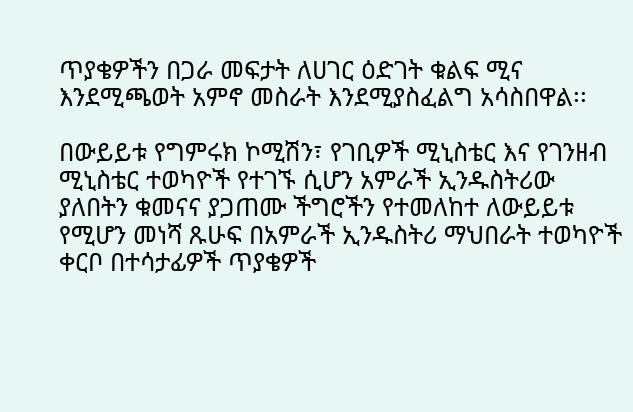ጥያቄዎችን በጋራ መፍታት ለሀገር ዕድገት ቁልፍ ሚና እንደሚጫወት አምኖ መስራት እንደሚያስፈልግ አሳስበዋል፡፡

በውይይቱ የግምሩክ ኮሚሽን፣ የገቢዎች ሚኒስቴር እና የገንዘብ ሚኒስቴር ተወካዮች የተገኙ ሲሆን አምራች ኢንዱስትሪው ያለበትን ቁመናና ያጋጠሙ ችግሮችን የተመለከተ ለውይይቱ የሚሆን መነሻ ጹሁፍ በአምራች ኢንዱስትሪ ማህበራት ተወካዮች ቀርቦ በተሳታፊዎች ጥያቄዎች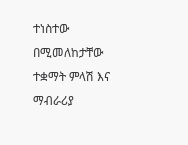ተነስተው በሚመለከታቸው ተቋማት ምላሽ እና ማብራሪያ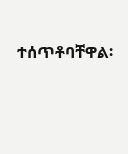ተሰጥቶባቸዋል፡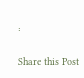፡

Share this Post